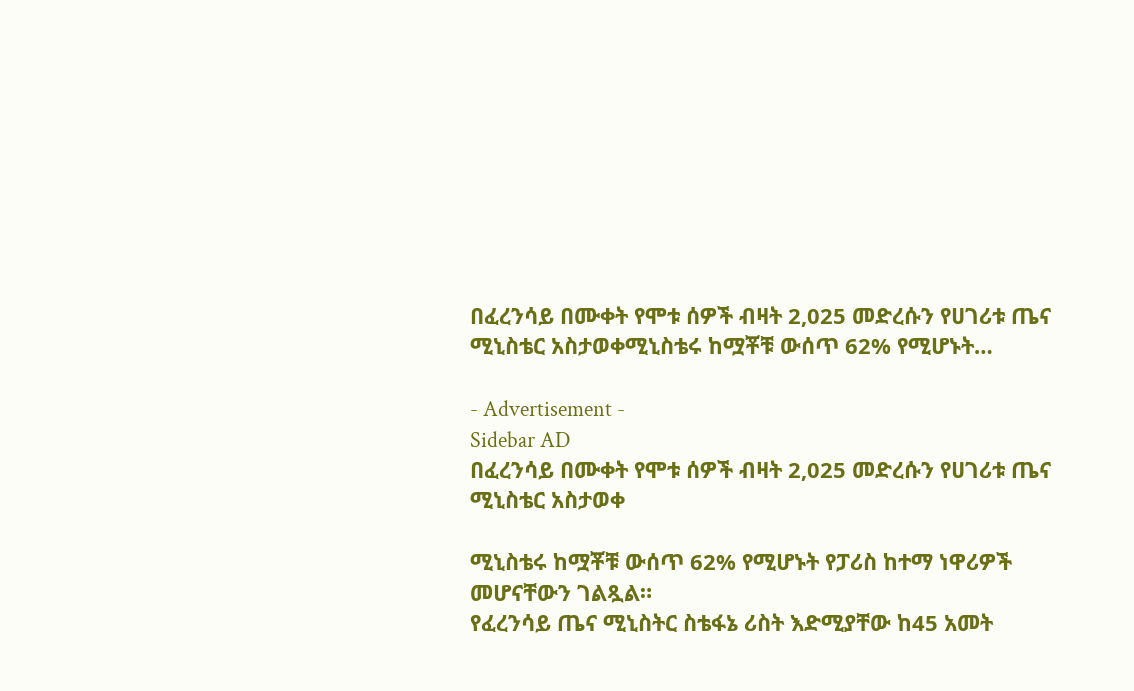በፈረንሳይ በሙቀት የሞቱ ሰዎች ብዛት 2,025 መድረሱን የሀገሪቱ ጤና ሚኒስቴር አስታወቀሚኒስቴሩ ከሟቾቹ ውሰጥ 62% የሚሆኑት…

- Advertisement -
Sidebar AD
በፈረንሳይ በሙቀት የሞቱ ሰዎች ብዛት 2,025 መድረሱን የሀገሪቱ ጤና ሚኒስቴር አስታወቀ

ሚኒስቴሩ ከሟቾቹ ውሰጥ 62% የሚሆኑት የፓሪስ ከተማ ነዋሪዎች መሆናቸውን ገልጿል።
የፈረንሳይ ጤና ሚኒስትር ስቴፋኔ ሪስት እድሚያቸው ከ45 አመት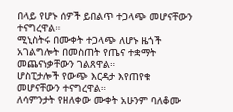በላይ የሆኑ ሰዎች ይበልጥ ተጋላጭ መሆናቸውን ተናግረዋል።
ሚኒስትሩ በሙቀት ተጋላጭ ለሆኑ ዜጎች አገልግሎት በመስጠት የጤና ተቋማት መጨናነቃቸውን ገልጸዋል።
ሆስፒታሎች የውጭ እርዳታ እየጠየቁ መሆናቸውን ተናግረዋል።
ለሳምንታት የዘለቀው ሙቀት አሁንም ባለቆሙ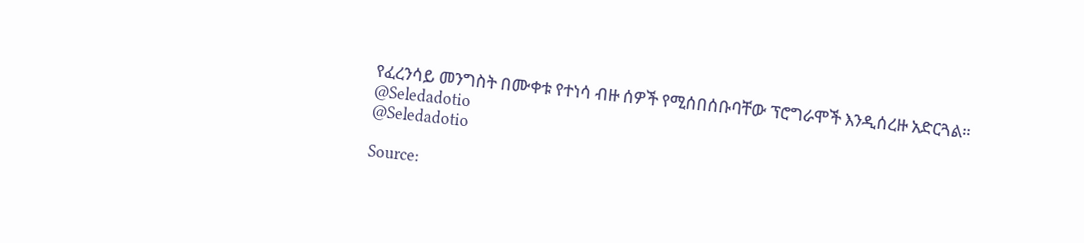የፈረንሳይ መንግስት በሙቀቱ የተነሳ ብዙ ሰዎች የሚሰበሰቡባቸው ፕሮግራሞች እንዲሰረዙ አድርጓል።
@Seledadotio
@Seledadotio

Source: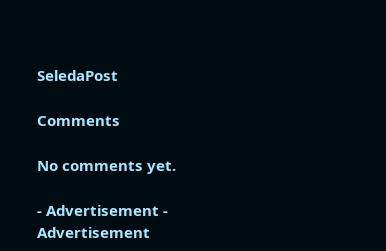SeledaPost

Comments

No comments yet.

- Advertisement -
Advertisement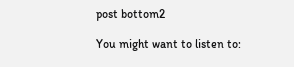post bottom2

You might want to listen to: